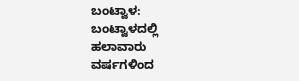ಬಂಟ್ವಾಳ: ಬಂಟ್ವಾಳದಲ್ಲಿ  ಹಲಾವಾರು ವರ್ಷಗಳಿಂದ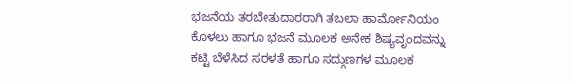ಭಜನೆಯ ತರಬೇತುದಾರರಾಗಿ ತಬಲಾ ಹಾರ್ಮೋನಿಯಂ ಕೊಳಲು ಹಾಗೂ ಭಜನೆ ಮೂಲಕ ಅನೇಕ ಶಿಷ್ಯವೃಂದವನ್ನು ಕಟ್ಟಿ ಬೆಳೆಸಿದ ಸರಳತೆ ಹಾಗೂ ಸದ್ಗುಣಗಳ ಮೂಲಕ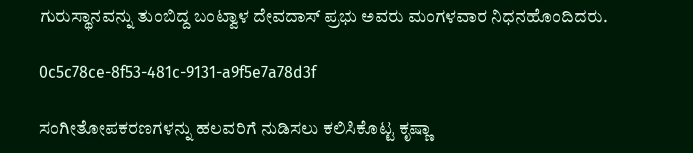ಗುರುಸ್ಥಾನವನ್ನು ತುಂಬಿದ್ದ ಬಂಟ್ವಾಳ ದೇವದಾಸ್ ಪ್ರಭು ಅವರು ಮಂಗಳವಾರ ನಿಧನಹೊಂದಿದರು.

0c5c78ce-8f53-481c-9131-a9f5e7a78d3f

ಸಂಗೀತೋಪಕರಣಗಳನ್ನು ಹಲವರಿಗೆ ನುಡಿಸಲು ಕಲಿಸಿಕೊಟ್ಟ ಕೃಷ್ಣಾ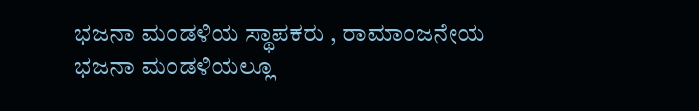ಭಜನಾ ಮಂಡಳಿಯ ಸ್ಥಾಪಕರು , ರಾಮಾಂಜನೇಯ ಭಜನಾ ಮಂಡಳಿಯಲ್ಲೂ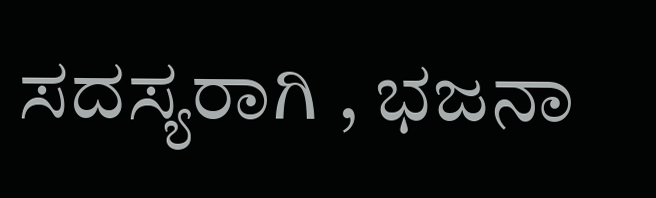ಸದಸ್ಯರಾಗಿ , ಭಜನಾ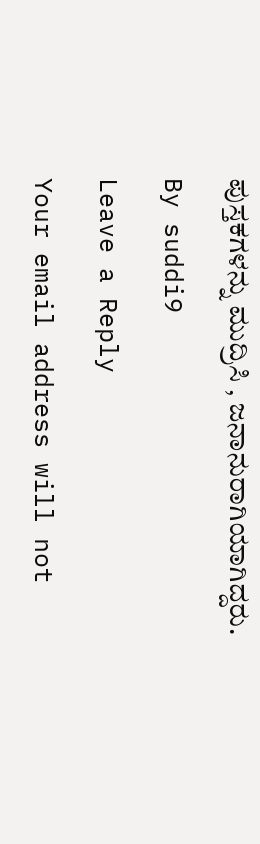ಪುಸ್ತಕಗಳನ್ನು ಮುದ್ರಿಸಿ , ಜನಾನುರಾಗಿಯಾಗಿದ್ದರು.

By suddi9

Leave a Reply

Your email address will not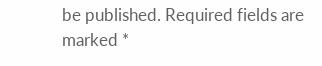be published. Required fields are marked *